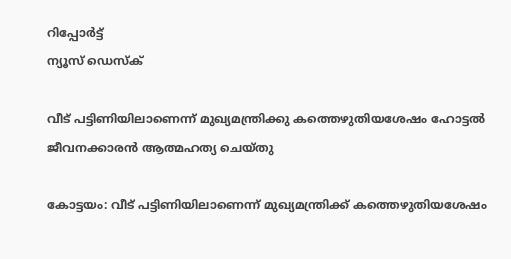റിപ്പോര്‍ട്ട്
ന്യൂസ് ഡെസ്ക്

വീട് പട്ടിണിയിലാണെന്ന് മുഖ്യമന്ത്രിക്കു കത്തെഴുതിയശേഷം ഹോട്ടല്‍ ജീവനക്കാരന്‍ ആത്മഹത്യ ചെയ്തു

കോട്ടയം: വീട് പട്ടിണിയിലാണെന്ന് മുഖ്യമന്ത്രിക്ക് കത്തെഴുതിയശേഷം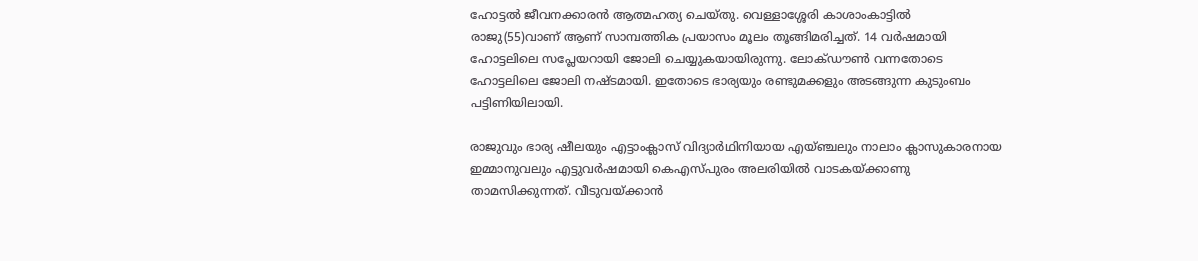ഹോട്ടല്‍ ജീവനക്കാരന്‍ ആത്മഹത്യ ചെയ്തു. വെള്ളാശ്ശേരി കാശാംകാട്ടില്‍ രാജു(55)വാണ് ആണ് സാമ്പത്തിക പ്രയാസം മൂലം തൂങ്ങിമരിച്ചത്. 14 വര്‍ഷമായി ഹോട്ടലിലെ സപ്ലേയറായി ജോലി ചെയ്യുകയായിരുന്നു. ലോക്ഡൗണ്‍ വന്നതോടെ ഹോട്ടലിലെ ജോലി നഷ്ടമായി. ഇതോടെ ഭാര്യയും രണ്ടുമക്കളും അടങ്ങുന്ന കുടുംബം പട്ടിണിയിലായി.

രാജുവും ഭാര്യ ഷീലയും എട്ടാംക്ലാസ് വിദ്യാര്‍ഥിനിയായ എയ്ഞ്ചലും നാലാം ക്ലാസുകാരനായ ഇമ്മാനുവലും എട്ടുവര്‍ഷമായി കെഎസ്പുരം അലരിയില്‍ വാടകയ്ക്കാണു താമസിക്കുന്നത്. വീടുവയ്ക്കാന്‍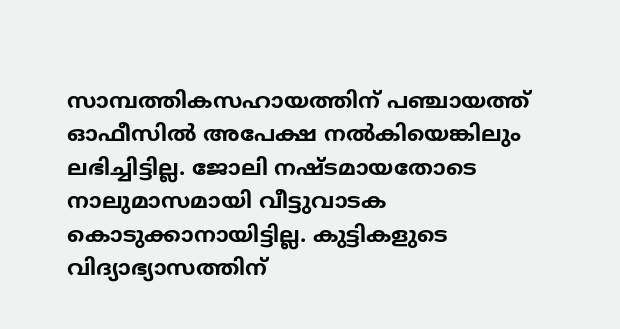സാമ്പത്തികസഹായത്തിന് പഞ്ചായത്ത് ഓഫീസില്‍ അപേക്ഷ നല്‍കിയെങ്കിലും ലഭിച്ചിട്ടില്ല. ജോലി നഷ്ടമായതോടെ നാലുമാസമായി വീട്ടുവാടക കൊടുക്കാനായിട്ടില്ല. കുട്ടികളുടെ വിദ്യാഭ്യാസത്തിന്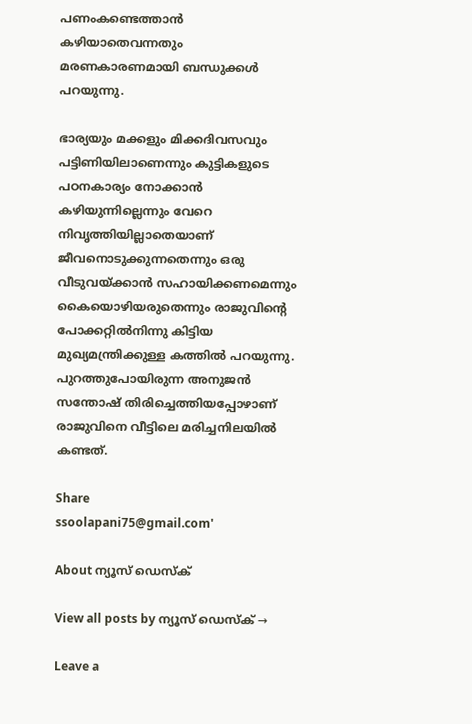പണംകണ്ടെത്താന്‍ കഴിയാതെവന്നതും മരണകാരണമായി ബന്ധുക്കള്‍ പറയുന്നു.

ഭാര്യയും മക്കളും മിക്കദിവസവും പട്ടിണിയിലാണെന്നും കുട്ടികളുടെ പഠനകാര്യം നോക്കാന്‍ കഴിയുന്നില്ലെന്നും വേറെ നിവൃത്തിയില്ലാതെയാണ് ജീവനൊടുക്കുന്നതെന്നും ഒരു വീടുവയ്ക്കാന്‍ സഹായിക്കണമെന്നും കൈയൊഴിയരുതെന്നും രാജുവിന്റെ പോക്കറ്റില്‍നിന്നു കിട്ടിയ മുഖ്യമന്ത്രിക്കുള്ള കത്തില്‍ പറയുന്നു. പുറത്തുപോയിരുന്ന അനുജന്‍ സന്തോഷ് തിരിച്ചെത്തിയപ്പോഴാണ് രാജുവിനെ വീട്ടിലെ മരിച്ചനിലയില്‍ കണ്ടത്.

Share
ssoolapani75@gmail.com'

About ന്യൂസ് ഡെസ്ക്

View all posts by ന്യൂസ് ഡെസ്ക് →

Leave a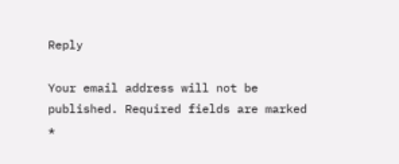Reply

Your email address will not be published. Required fields are marked *